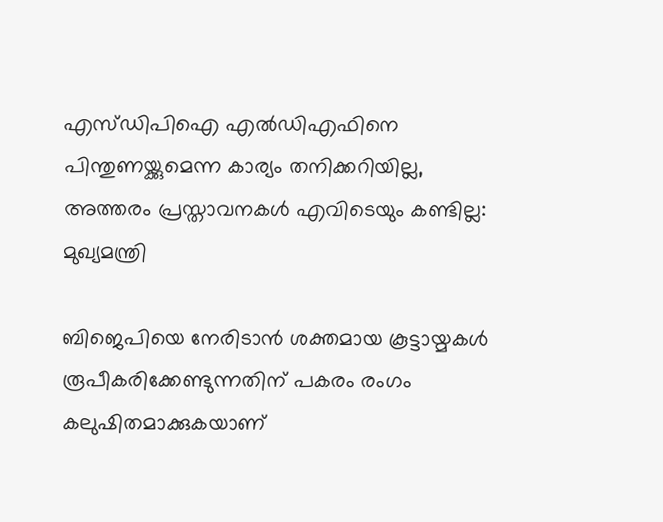എസ്ഡിപിഐ എല്‍ഡിഎഫിനെ പിന്തുണയ്ക്കുമെന്ന കാര്യം തനിക്കറിയില്ല, അത്തരം പ്രസ്താവനകള്‍ എവിടെയും കണ്ടില്ല: മുഖ്യമന്ത്രി

ബിജെപിയെ നേരിടാൻ ശക്തമായ കൂട്ടായ്മകൾ രൂപീകരിക്കേണ്ടുന്നതിന് പകരം രംഗം കലുഷിതമാക്കുകയാണ്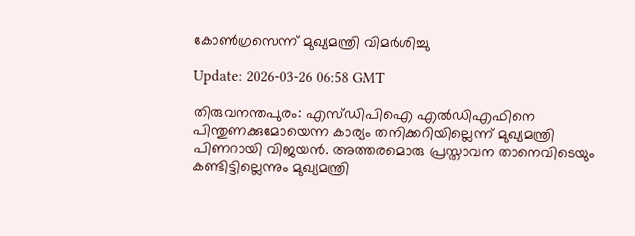കോൺഗ്രസെന്ന് മുഖ്യമന്ത്രി വിമർശിച്ചു

Update: 2026-03-26 06:58 GMT

തിരുവനന്തപുരം: എസ്ഡിപിഐ എല്‍ഡിഎഫിനെ പിന്തുണക്കുമോയെന്ന കാര്യം തനിക്കറിയില്ലെന്ന് മുഖ്യമന്ത്രി പിണറായി വിജയന്‍. അത്തരമൊരു പ്രസ്താവന താനെവിടെയും കണ്ടിട്ടില്ലെന്നും മുഖ്യമന്ത്രി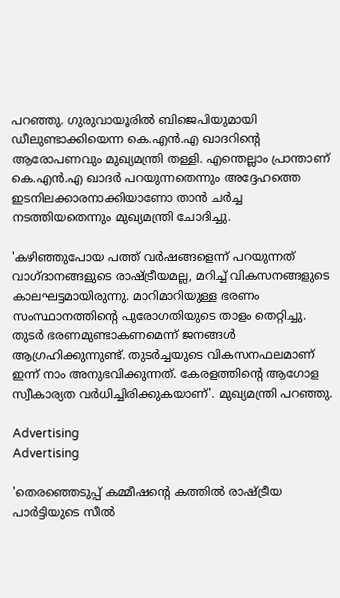പറഞ്ഞു. ഗുരുവായൂരില്‍ ബിജെപിയുമായി ഡീലുണ്ടാക്കിയെന്ന കെ.എന്‍.എ ഖാദറിന്റെ ആരോപണവും മുഖ്യമന്ത്രി തള്ളി. എന്തെല്ലാം പ്രാന്താണ് കെ.എന്‍.എ ഖാദര്‍ പറയുന്നതെന്നും അദ്ദേഹത്തെ ഇടനിലക്കാരനാക്കിയാണോ താന്‍ ചര്‍ച്ച നടത്തിയതെന്നും മുഖ്യമന്ത്രി ചോദിച്ചു.

'കഴിഞ്ഞുപോയ പത്ത് വര്‍ഷങ്ങളെന്ന് പറയുന്നത് വാഗ്ദാനങ്ങളുടെ രാഷ്ട്രീയമല്ല, മറിച്ച് വികസനങ്ങളുടെ കാലഘട്ടമായിരുന്നു. മാറിമാറിയുള്ള ഭരണം സംസ്ഥാനത്തിന്റെ പുരോഗതിയുടെ താളം തെറ്റിച്ചു. തുടര്‍ ഭരണമുണ്ടാകണമെന്ന് ജനങ്ങള്‍ ആഗ്രഹിക്കുന്നുണ്ട്. തുടര്‍ച്ചയുടെ വികസനഫലമാണ് ഇന്ന് നാം അനുഭവിക്കുന്നത്. കേരളത്തിന്റെ ആഗോള സ്വീകാര്യത വര്‍ധിച്ചിരിക്കുകയാണ്'. മുഖ്യമന്ത്രി പറഞ്ഞു.

Advertising
Advertising

'തെരഞ്ഞെടുപ്പ് കമ്മീഷന്റെ കത്തില്‍ രാഷ്ട്രീയ പാര്‍ട്ടിയുടെ സീല്‍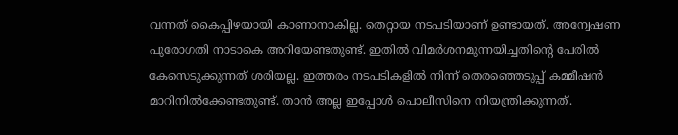വന്നത് കൈപ്പിഴയായി കാണാനാകില്ല. തെറ്റായ നടപടിയാണ് ഉണ്ടായത്. അന്വേഷണ പുരോഗതി നാടാകെ അറിയേണ്ടതുണ്ട്. ഇതില്‍ വിമര്‍ശനമുന്നയിച്ചതിന്റെ പേരില്‍ കേസെടുക്കുന്നത് ശരിയല്ല. ഇത്തരം നടപടികളില്‍ നിന്ന് തെരഞ്ഞെടുപ്പ് കമ്മീഷന്‍ മാറിനില്‍ക്കേണ്ടതുണ്ട്. താന്‍ അല്ല ഇപ്പോള്‍ പൊലീസിനെ നിയന്ത്രിക്കുന്നത്.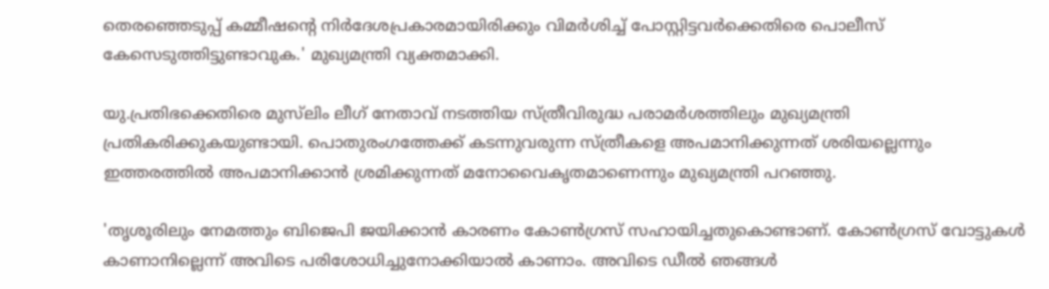തെരഞ്ഞെടുപ്പ് കമ്മീഷന്റെ നിര്‍ദേശപ്രകാരമായിരിക്കും വിമര്‍ശിച്ച് പോസ്റ്റിട്ടവര്‍ക്കെതിരെ പൊലീസ് കേസെടുത്തിട്ടുണ്ടാവുക.' മുഖ്യമന്ത്രി വ്യക്തമാക്കി.

യു.പ്രതിഭക്കെതിരെ മുസ്‌ലിം ലീഗ് നേതാവ് നടത്തിയ സ്ത്രീവിരുദ്ധ പരാമര്‍ശത്തിലും മുഖ്യമന്ത്രി പ്രതികരിക്കുകയുണ്ടായി. പൊതുരംഗത്തേക്ക് കടന്നുവരുന്ന സ്ത്രീകളെ അപമാനിക്കുന്നത് ശരിയല്ലെന്നും ഇത്തരത്തില്‍ അപമാനിക്കാന്‍ ശ്രമിക്കുന്നത് മനോവൈകൃതമാണെന്നും മുഖ്യമന്ത്രി പറഞ്ഞു.

'തൃശൂരിലും നേമത്തും ബിജെപി ജയിക്കാന്‍ കാരണം കോണ്‍ഗ്രസ് സഹായിച്ചതുകൊണ്ടാണ്. കോണ്‍ഗ്രസ് വോട്ടുകള്‍ കാണാനില്ലെന്ന് അവിടെ പരിശോധിച്ചുനോക്കിയാല്‍ കാണാം. അവിടെ ഡീല്‍ ഞങ്ങള്‍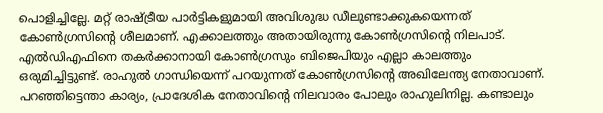പൊളിച്ചില്ലേ. മറ്റ് രാഷ്ട്രീയ പാര്‍ട്ടികളുമായി അവിശുദ്ധ ഡീലുണ്ടാക്കുകയെന്നത് കോണ്‍ഗ്രസിന്റെ ശീലമാണ്. എക്കാലത്തും അതായിരുന്നു കോണ്‍ഗ്രസിന്റെ നിലപാട്. എല്‍ഡിഎഫിനെ തകര്‍ക്കാനായി കോണ്‍ഗ്രസും ബിജെപിയും എല്ലാ കാലത്തും ഒരുമിച്ചിട്ടുണ്ട്. രാഹുല്‍ ഗാന്ധിയെന്ന് പറയുന്നത് കോണ്‍ഗ്രസിന്റെ അഖിലേന്ത്യ നേതാവാണ്. പറഞ്ഞിട്ടെന്താ കാര്യം, പ്രാദേശിക നേതാവിന്റെ നിലവാരം പോലും രാഹുലിനില്ല. കണ്ടാലും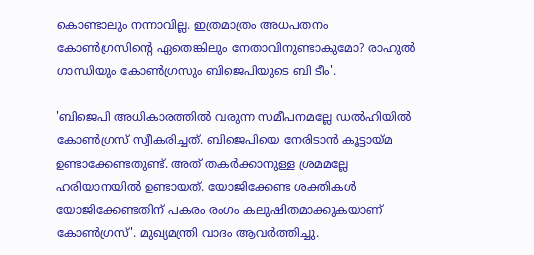കൊണ്ടാലും നന്നാവില്ല. ഇത്രമാത്രം അധപതനം കോണ്‍ഗ്രസിന്റെ ഏതെങ്കിലും നേതാവിനുണ്ടാകുമോ? രാഹുല്‍ ഗാന്ധിയും കോണ്‍ഗ്രസും ബിജെപിയുടെ ബി ടീം'.

'ബിജെപി അധികാരത്തില്‍ വരുന്ന സമീപനമല്ലേ ഡല്‍ഹിയില്‍ കോണ്‍ഗ്രസ് സ്വീകരിച്ചത്. ബിജെപിയെ നേരിടാന്‍ കൂട്ടായ്മ ഉണ്ടാക്കേണ്ടതുണ്ട്. അത് തകര്‍ക്കാനുള്ള ശ്രമമല്ലേ ഹരിയാനയില്‍ ഉണ്ടായത്. യോജിക്കേണ്ട ശക്തികള്‍ യോജിക്കേണ്ടതിന് പകരം രംഗം കലുഷിതമാക്കുകയാണ് കോണ്‍ഗ്രസ്'. മുഖ്യമന്ത്രി വാദം ആവര്‍ത്തിച്ചു.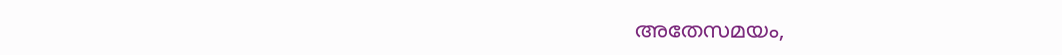അതേസമയം,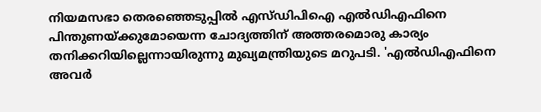നിയമസഭാ തെരഞ്ഞെടുപ്പില്‍ എസ്ഡിപിഐ എല്‍ഡിഎഫിനെ പിന്തുണയ്ക്കുമോയെന്ന ചോദ്യത്തിന് അത്തരമൊരു കാര്യം തനിക്കറിയില്ലെന്നായിരുന്നു മുഖ്യമന്ത്രിയുടെ മറുപടി. 'എല്‍ഡിഎഫിനെ അവര്‍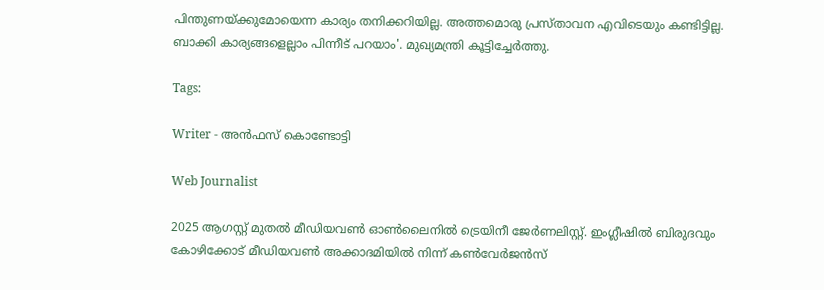പിന്തുണയ്ക്കുമോയെന്ന കാര്യം തനിക്കറിയില്ല. അത്തമൊരു പ്രസ്താവന എവിടെയും കണ്ടിട്ടില്ല. ബാക്കി കാര്യങ്ങളെല്ലാം പിന്നീട് പറയാം'. മുഖ്യമന്ത്രി കൂട്ടിച്ചേര്‍ത്തു.

Tags:

Writer - അൻഫസ് കൊണ്ടോട്ടി

Web Journalist

2025 ആഗസ്റ്റ് മുതൽ മീഡിയവൺ ഓൺലൈനിൽ ട്രെയിനീ ജേർണലിസ്റ്റ്. ഇംഗ്ലീഷിൽ ബിരുദവും കോഴിക്കോട് മീഡിയവൺ അക്കാദമിയിൽ നിന്ന് കൺവേർജൻസ്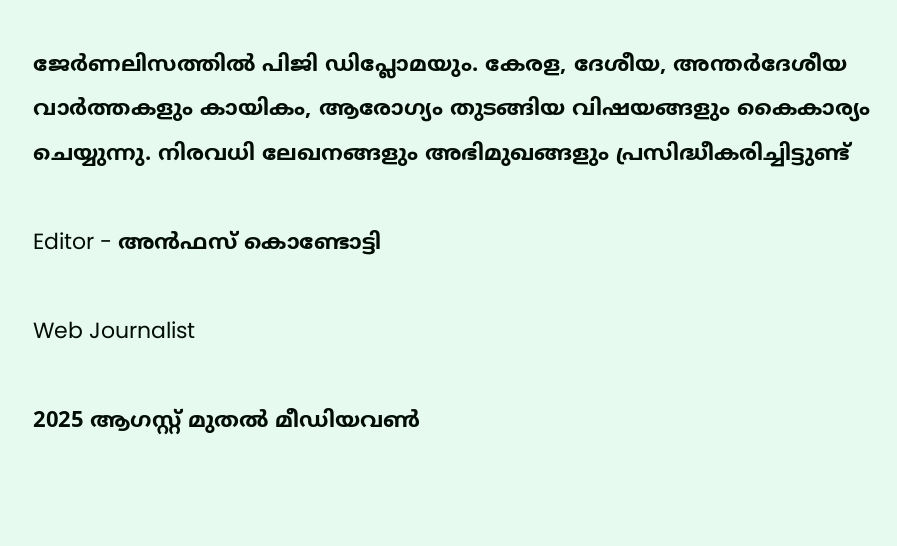ജേർണലിസത്തിൽ പിജി ഡിപ്ലോമയും. കേരള, ദേശീയ, അന്തർദേശീയ വാർത്തകളും കായികം, ആരോഗ്യം തുടങ്ങിയ വിഷയങ്ങളും കൈകാര്യം ചെയ്യുന്നു. നിരവധി ലേഖനങ്ങളും അഭിമുഖങ്ങളും പ്രസിദ്ധീകരിച്ചിട്ടുണ്ട്

Editor - അൻഫസ് കൊണ്ടോട്ടി

Web Journalist

2025 ആഗസ്റ്റ് മുതൽ മീഡിയവൺ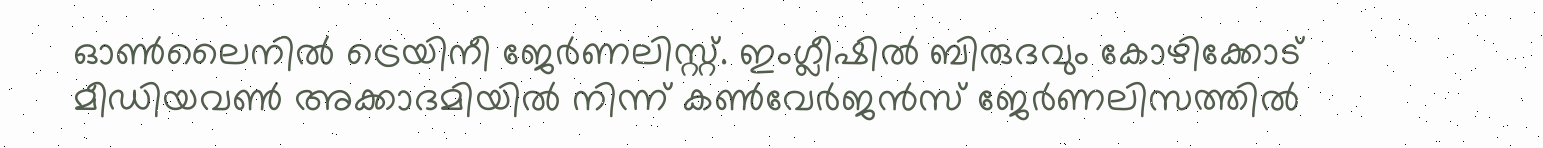ഓൺലൈനിൽ ട്രെയിനീ ജേർണലിസ്റ്റ്. ഇംഗ്ലീഷിൽ ബിരുദവും കോഴിക്കോട് മീഡിയവൺ അക്കാദമിയിൽ നിന്ന് കൺവേർജൻസ് ജേർണലിസത്തിൽ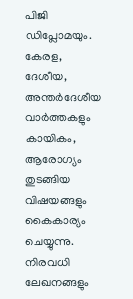പിജി ഡിപ്ലോമയും. കേരള, ദേശീയ, അന്തർദേശീയ വാർത്തകളും കായികം, ആരോഗ്യം തുടങ്ങിയ വിഷയങ്ങളും കൈകാര്യം ചെയ്യുന്നു. നിരവധി ലേഖനങ്ങളും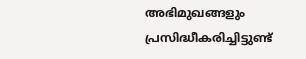അഭിമുഖങ്ങളും പ്രസിദ്ധീകരിച്ചിട്ടുണ്ട്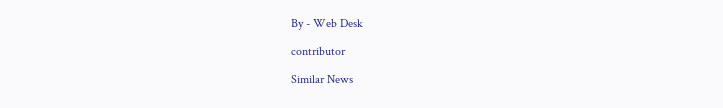By - Web Desk

contributor

Similar News